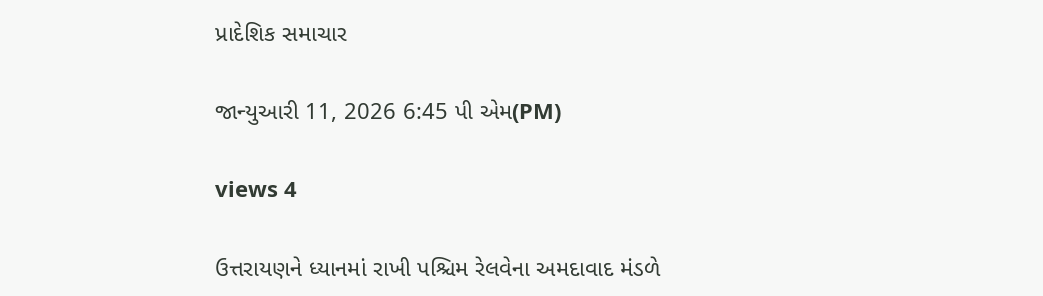પ્રાદેશિક સમાચાર

જાન્યુઆરી 11, 2026 6:45 પી એમ(PM)

views 4

ઉત્તરાયણને ધ્યાનમાં રાખી પશ્ચિમ રેલવેના અમદાવાદ મંડળે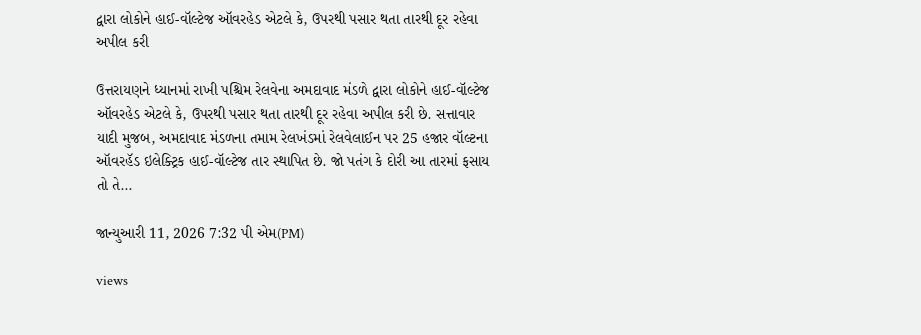દ્વારા લોકોને હાઈ-વૉલ્ટેજ ઑવરહેડ એટલે કે, ઉપરથી પસાર થતા તારથી દૂર રહેવા અપીલ કરી

ઉત્તરાયણને ધ્યાનમાં રાખી પશ્ચિમ રેલવેના અમદાવાદ મંડળે દ્વારા લોકોને હાઈ-વૉલ્ટેજ ઑવરહેડ એટલે કે, ઉપરથી પસાર થતા તારથી દૂર રહેવા અપીલ કરી છે. સત્તાવાર યાદી મુજબ, અમદાવાદ મંડળના તમામ રેલખંડમાં રેલવેલાઈન પર 25 હજાર વૉલ્ટના ઑવરહૅડ ઇલેક્ટ્રિક હાઈ-વૉલ્ટેજ તાર સ્થાપિત છે. જો પતંગ કે દોરી આ તારમાં ફસાય તો તે...

જાન્યુઆરી 11, 2026 7:32 પી એમ(PM)

views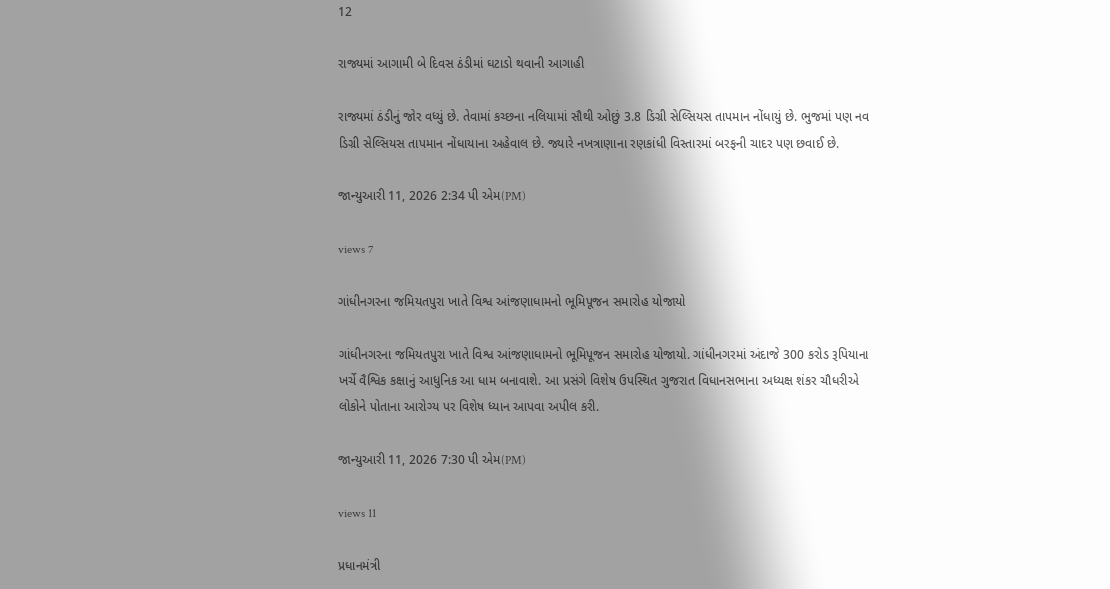12

રાજ્યમાં આગામી બે દિવસ ઠંડીમાં ઘટાડો થવાની આગાહી

રાજ્યમાં ઠંડીનું જોર વધ્યું છે. તેવામાં કચ્છના નલિયામાં સૌથી ઓછું 3.8 ડિગ્રી સેલ્સિયસ તાપમાન નોંધાયું છે. ભુજમાં પણ નવ ડિગ્રી સેલ્સિયસ તાપમાન નોંધાયાના અહેવાલ છે. જ્યારે નખત્રાણાના રણકાંધી વિસ્તારમાં બરફની ચાદર પણ છવાઈ છે.

જાન્યુઆરી 11, 2026 2:34 પી એમ(PM)

views 7

ગાંધીનગરના જમિયતપુરા ખાતે વિશ્વ આંજણાધામનો ભૂમિપૂજન સમારોહ યોજાયો

ગાંધીનગરના જમિયતપુરા ખાતે વિશ્વ આંજણાધામનો ભૂમિપૂજન સમારોહ યોજાયો. ગાંધીનગરમાં અંદાજે 300 કરોડ રૂપિયાના ખર્ચે વૈશ્વિક કક્ષાનું આધુનિક આ ધામ બનાવાશે. આ પ્રસંગે વિશેષ ઉપસ્થિત ગુજરાત વિધાનસભાના અધ્યક્ષ શંકર ચૌધરીએ લોકોને પોતાના આરોગ્ય પર વિશેષ ધ્યાન આપવા અપીલ કરી.

જાન્યુઆરી 11, 2026 7:30 પી એમ(PM)

views 11

પ્રધાનમંત્રી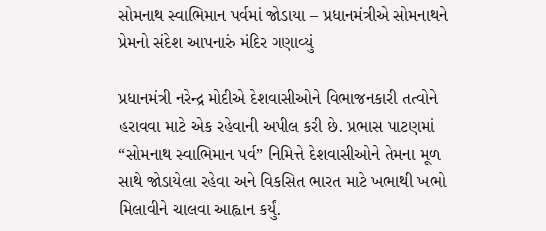સોમનાથ સ્વાભિમાન પર્વમાં જોડાયા – પ્રધાનમંત્રીએ સોમનાથને પ્રેમનો સંદેશ આપનારું મંદિર ગણાવ્યું

પ્રધાનમંત્રી નરેન્દ્ર મોદીએ દેશવાસીઓને વિભાજનકારી તત્વોને હરાવવા માટે એક રહેવાની અપીલ કરી છે. પ્રભાસ પાટણમાં “સોમનાથ સ્વાભિમાન પર્વ” નિમિત્તે દેશવાસીઓને તેમના મૂળ સાથે જોડાયેલા રહેવા અને વિકસિત ભારત માટે ખભાથી ખભો મિલાવીને ચાલવા આહ્વાન કર્યું.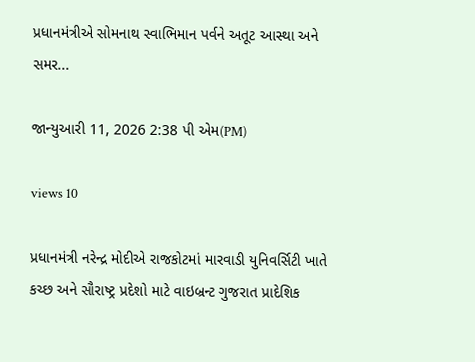પ્રધાનમંત્રીએ સોમનાથ સ્વાભિમાન પર્વને અતૂટ આસ્થા અને સમર...

જાન્યુઆરી 11, 2026 2:38 પી એમ(PM)

views 10

પ્રધાનમંત્રી નરેન્દ્ર મોદીએ રાજકોટમાં મારવાડી યુનિવર્સિટી ખાતે કચ્છ અને સૌરાષ્ટ્ર પ્રદેશો માટે વાઇબ્રન્ટ ગુજરાત પ્રાદેશિક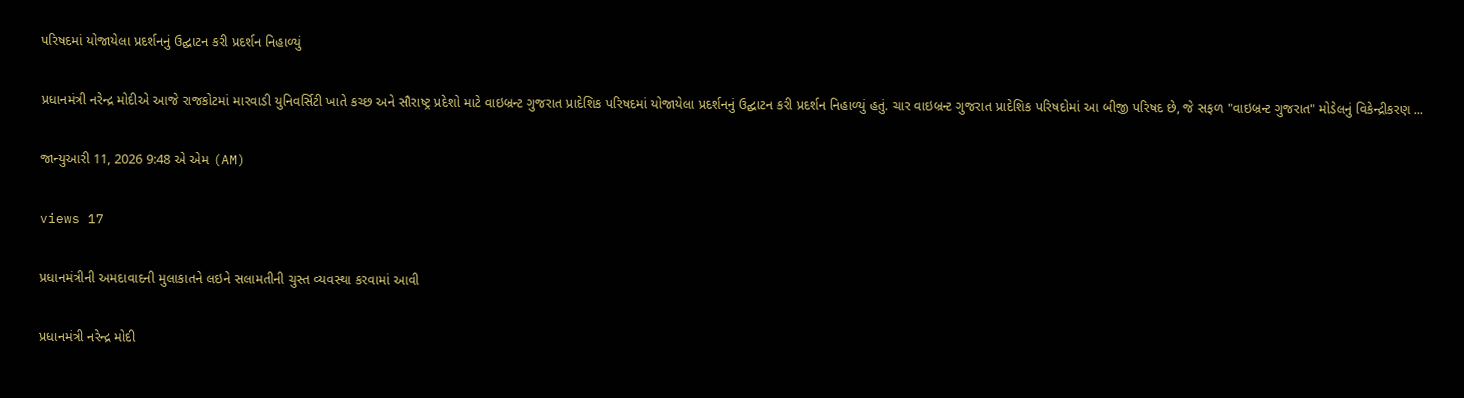પરિષદમાં યોજાયેલા પ્રદર્શનનું ઉદ્ઘાટન કરી પ્રદર્શન નિહાળ્યું

પ્રધાનમંત્રી નરેન્દ્ર મોદીએ આજે રાજકોટમાં મારવાડી યુનિવર્સિટી ખાતે કચ્છ અને સૌરાષ્ટ્ર પ્રદેશો માટે વાઇબ્રન્ટ ગુજરાત પ્રાદેશિક પરિષદમાં યોજાયેલા પ્રદર્શનનું ઉદ્ઘાટન કરી પ્રદર્શન નિહાળ્યું હતું. ચાર વાઇબ્રન્ટ ગુજરાત પ્રાદેશિક પરિષદોમાં આ બીજી પરિષદ છે, જે સફળ "વાઇબ્રન્ટ ગુજરાત" મોડેલનું વિકેન્દ્રીકરણ ...

જાન્યુઆરી 11, 2026 9:48 એ એમ (AM)

views 17

પ્રધાનમંત્રીની અમદાવાદની મુલાકાતને લઇને સલામતીની ચુસ્ત વ્યવસ્થા કરવામાં આવી

પ્રધાનમંત્રી નરેન્દ્ર મોદી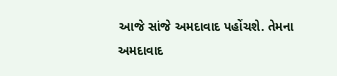આજે સાંજે અમદાવાદ પહોંચશે. તેમના અમદાવાદ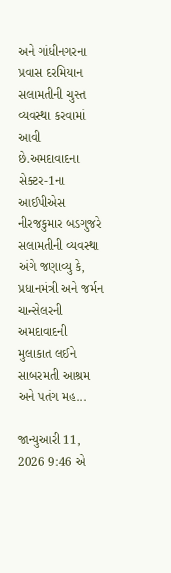અને ગાંધીનગરના પ્રવાસ દરમિયાન સલામતીની ચુસ્ત વ્યવસ્થા કરવામાં આવી છે.અમદાવાદના સેક્ટર-1ના આઈપીએસ નીરજકુમાર બડગુજરે સલામતીની વ્યવસ્થા અંગે જણાવ્યુ કે, પ્રધાનમંત્રી અને જર્મન ચાન્સેલરની અમદાવાદની મુલાકાત લઈને સાબરમતી આશ્રમ અને પતંગ મહ...

જાન્યુઆરી 11, 2026 9:46 એ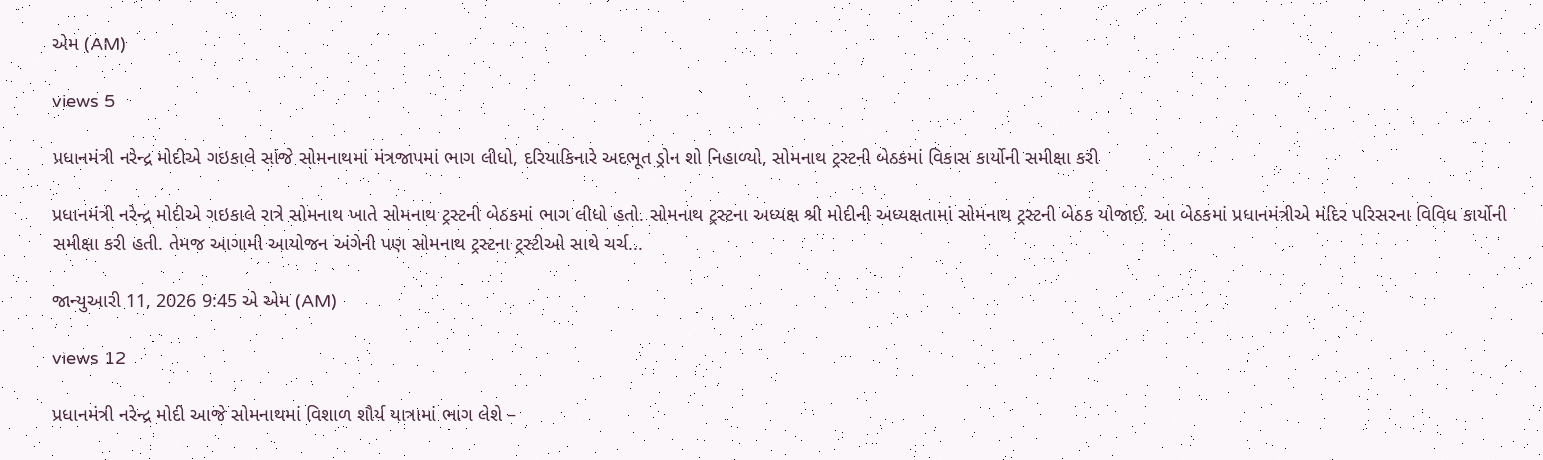એમ (AM)

views 5

પ્રધાનમંત્રી નરેન્દ્ર મોદીએ ગઇકાલે સાંજે સોમનાથમાં મંત્રજાપમાં ભાગ લીધો, દરિયાકિનારે અદભૂત ડ્રોન શો નિહાળ્યો, સોમનાથ ટ્રસ્ટની બેઠકમાં વિકાસ કાર્યોની સમીક્ષા કરી

પ્રધાનમંત્રી નરેન્દ્ર મોદીએ ગઇકાલે રાત્રે સોમનાથ ખાતે સોમનાથ ટ્રસ્ટની બેઠકમાં ભાગ લીધો હતો. સોમનાથ ટ્રસ્ટના અધ્યક્ષ શ્રી મોદીની અધ્યક્ષતામાં સોમનાથ ટ્રસ્ટની બેઠક યોજાઈ. આ બેઠકમાં પ્રધાનમંત્રીએ મંદિર પરિસરના વિવિધ કાર્યોની સમીક્ષા કરી હતી. તેમજ આગામી આયોજન અંગેની પણ સોમનાથ ટ્રસ્ટના ટ્રસ્ટીઓ સાથે ચર્ચ...

જાન્યુઆરી 11, 2026 9:45 એ એમ (AM)

views 12

પ્રધાનમંત્રી નરેન્દ્ર મોદી આજે સોમનાથમાં વિશાળ શૌર્ય યાત્રામાં ભાગ લેશે –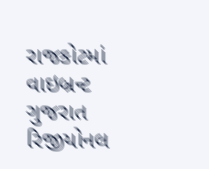રાજકોટમાં વાઇબ્રન્ટ ગુજરાત રિજીયોનલ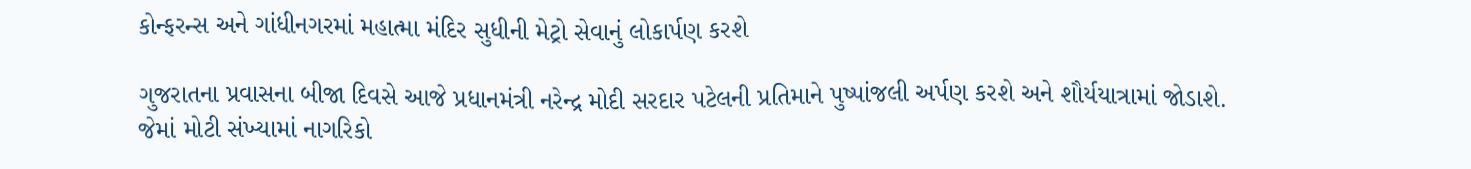કોન્ફરન્સ અને ગાંધીનગરમાં મહાત્મા મંદિર સુધીની મેટ્રો સેવાનું લોકાર્પણ કરશે

ગુજરાતના પ્રવાસના બીજા દિવસે આજે પ્રધાનમંત્રી નરેન્દ્ર મોદી સરદાર પટેલની પ્રતિમાને પુષ્પાંજલી અર્પણ કરશે અને શૌર્યયાત્રામાં જોડાશે. જેમાં મોટી સંખ્યામાં નાગરિકો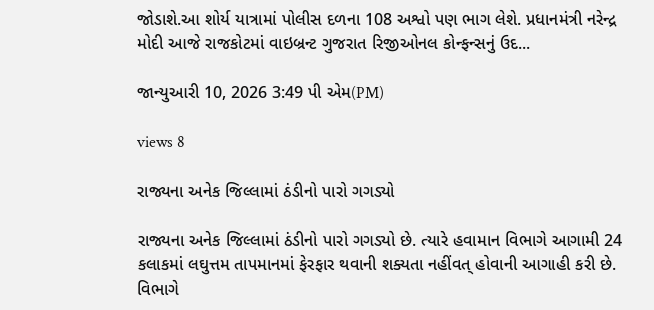જોડાશે.આ શોર્ય યાત્રામાં પોલીસ દળના 108 અશ્વો પણ ભાગ લેશે. પ્રધાનમંત્રી નરેન્દ્ર મોદી આજે રાજકોટમાં વાઇબ્રન્ટ ગુજરાત રિજીઓનલ કોન્ફન્સનું ઉદ...

જાન્યુઆરી 10, 2026 3:49 પી એમ(PM)

views 8

રાજ્યના અનેક જિલ્લામાં ઠંડીનો પારો ગગડ્યો

રાજ્યના અનેક જિલ્લામાં ઠંડીનો પારો ગગડ્યો છે. ત્યારે હવામાન વિભાગે આગામી 24 કલાકમાં લઘુત્તમ તાપમાનમાં ફેરફાર થવાની શક્યતા નહીંવત્ હોવાની આગાહી કરી છે. વિભાગે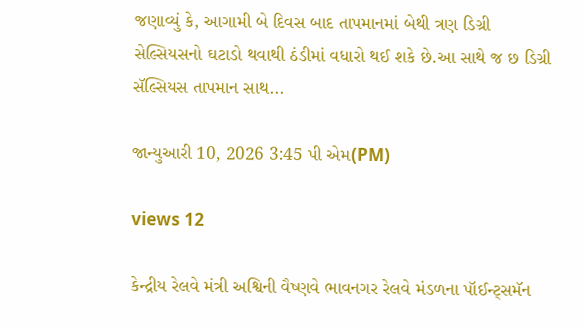જણાવ્યું કે, આગામી બે દિવસ બાદ તાપમાનમાં બેથી ત્રણ ડિગ્રી સેલ્સિયસનો ઘટાડો થવાથી ઠંડીમાં વધારો થઈ શકે છે.આ સાથે જ છ ડિગ્રી સૅલ્સિયસ તાપમાન સાથ...

જાન્યુઆરી 10, 2026 3:45 પી એમ(PM)

views 12

કેન્દ્રીય રેલવે મંત્રી અશ્વિની વૈષ્ણવે ભાવનગર રેલવે મંડળના પૉઈન્ટ્સમૅન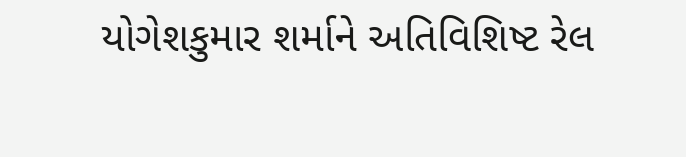યોગેશકુમાર શર્માને અતિવિશિષ્ટ રેલ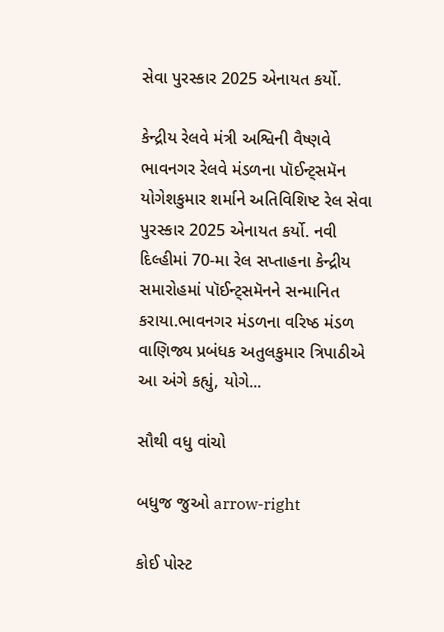સેવા પુરસ્કાર 2025 એનાયત કર્યો.

કેન્દ્રીય રેલવે મંત્રી અશ્વિની વૈષ્ણવે ભાવનગર રેલવે મંડળના પૉઈન્ટ્સમૅન યોગેશકુમાર શર્માને અતિવિશિષ્ટ રેલ સેવા પુરસ્કાર 2025 એનાયત કર્યો. નવી દિલ્હીમાં 70-મા રેલ સપ્તાહના કેન્દ્રીય સમારોહમાં પૉઈન્ટ્સમૅનને સન્માનિત કરાયા.ભાવનગર મંડળના વરિષ્ઠ મંડળ વાણિજ્ય પ્રબંધક અતુલકુમાર ત્રિપાઠીએ આ અંગે કહ્યું, યોગે...

સૌથી વધુ વાંચો

બધુજ જુઓ arrow-right

કોઈ પોસ્ટ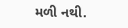મળી નથી.